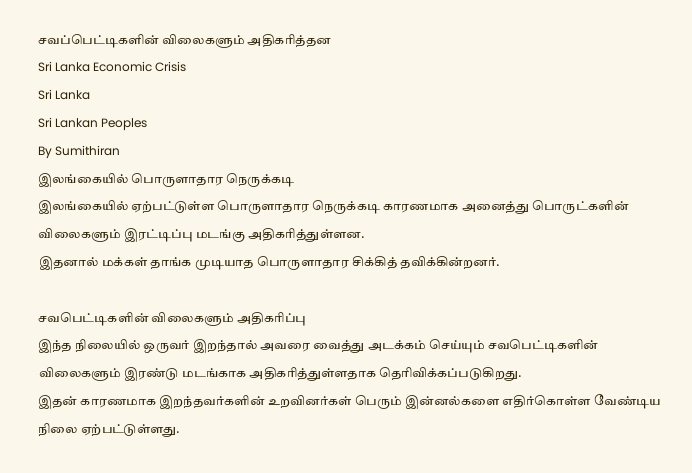சவப்பெட்டிகளின் விலைகளும் அதிகரித்தன
Sri Lanka Economic Crisis
Sri Lanka
Sri Lankan Peoples
By Sumithiran
இலங்கையில் பொருளாதார நெருக்கடி
இலங்கையில் ஏற்பட்டுள்ள பொருளாதார நெருக்கடி காரணமாக அனைத்து பொருட்களின் விலைகளும் இரட்டிப்பு மடங்கு அதிகரித்துள்ளன.
இதனால் மக்கள் தாங்க முடியாத பொருளாதார சிக்கித் தவிக்கின்றனர்.

சவபெட்டிகளின் விலைகளும் அதிகரிப்பு
இந்த நிலையில் ஒருவர் இறந்தால் அவரை வைத்து அடக்கம் செய்யும் சவபெட்டிகளின் விலைகளும் இரண்டு மடங்காக அதிகரித்துள்ளதாக தெரிவிக்கப்படுகிறது.
இதன் காரணமாக இறந்தவர்களின் உறவினர்கள் பெரும் இன்னல்களை எதிர்கொள்ள வேண்டிய நிலை ஏற்பட்டுள்ளது.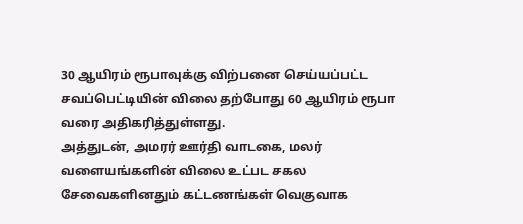30 ஆயிரம் ரூபாவுக்கு விற்பனை செய்யப்பட்ட சவப்பெட்டியின் விலை தற்போது 60 ஆயிரம் ரூபா வரை அதிகரித்துள்ளது.
அத்துடன், அமரர் ஊர்தி வாடகை, மலர் வளையங்களின் விலை உட்பட சகல சேவைகளினதும் கட்டணங்கள் வெகுவாக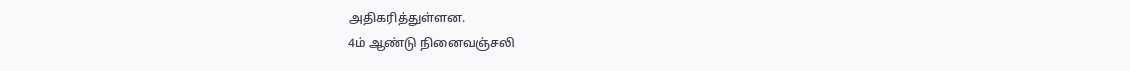அதிகரித்துள்ளன.
4ம் ஆண்டு நினைவஞ்சலி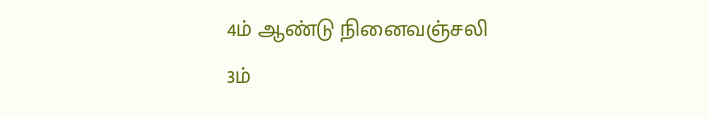4ம் ஆண்டு நினைவஞ்சலி
3ம்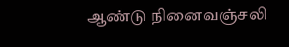ஆண்டு நினைவஞ்சலி